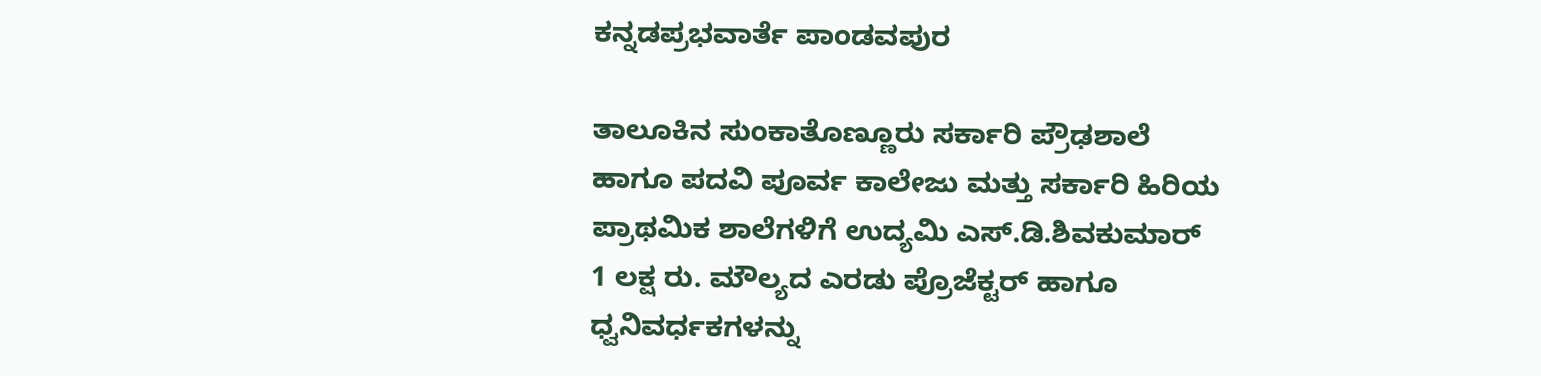ಕನ್ನಡಪ್ರಭವಾರ್ತೆ ಪಾಂಡವಪುರ

ತಾಲೂಕಿನ ಸುಂಕಾತೊಣ್ಣೂರು ಸರ್ಕಾರಿ ಪ್ರೌಢಶಾಲೆ ಹಾಗೂ ಪದವಿ ಪೂರ್ವ ಕಾಲೇಜು ಮತ್ತು ಸರ್ಕಾರಿ ಹಿರಿಯ ಪ್ರಾಥಮಿಕ ಶಾಲೆಗಳಿಗೆ ಉದ್ಯಮಿ ಎಸ್.ಡಿ.ಶಿವಕುಮಾರ್ 1 ಲಕ್ಷ ರು. ಮೌಲ್ಯದ ಎರಡು ಪ್ರೊಜೆಕ್ಟರ್ ಹಾಗೂ ಧ್ವನಿವರ್ಧಕಗಳನ್ನು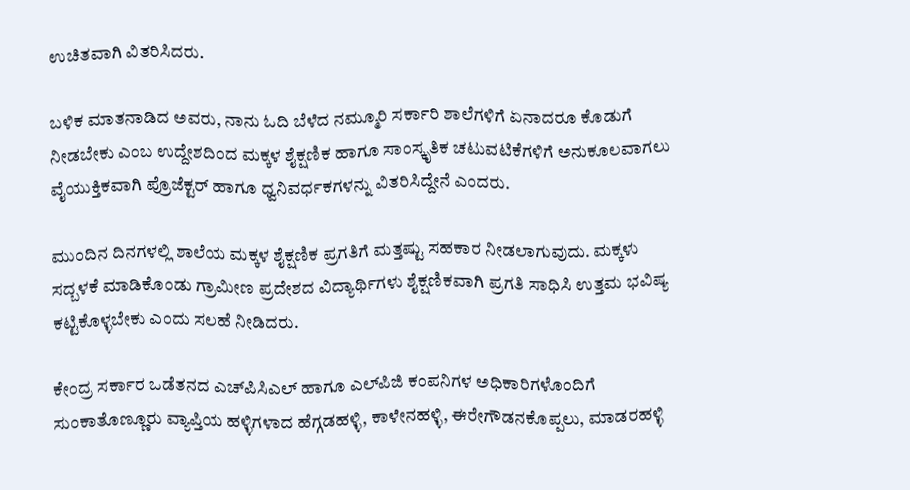ಉಚಿತವಾಗಿ ವಿತರಿಸಿದರು.

ಬಳಿಕ ಮಾತನಾಡಿದ ಅವರು, ನಾನು ಓದಿ ಬೆಳೆದ ನಮ್ಮೂರಿ ಸರ್ಕಾರಿ ಶಾಲೆಗಳಿಗೆ ಏನಾದರೂ ಕೊಡುಗೆ ನೀಡಬೇಕು ಎಂಬ ಉದ್ದೇಶದಿಂದ ಮಕ್ಕಳ ಶೈಕ್ಷಣಿಕ ಹಾಗೂ ಸಾಂಸ್ಕೃತಿಕ ಚಟುವಟಿಕೆಗಳಿಗೆ ಅನುಕೂಲವಾಗಲು ವೈಯುಕ್ತಿಕವಾಗಿ ಪ್ರೊಜೆಕ್ಟರ್ ಹಾಗೂ ಧ್ವನಿವರ್ಧಕಗಳನ್ನು ವಿತರಿಸಿದ್ದೇನೆ ಎಂದರು.

ಮುಂದಿನ ದಿನಗಳಲ್ಲಿ ಶಾಲೆಯ ಮಕ್ಕಳ ಶೈಕ್ಷಣಿಕ ಪ್ರಗತಿಗೆ ಮತ್ತಷ್ಟು ಸಹಕಾರ ನೀಡಲಾಗುವುದು. ಮಕ್ಕಳು ಸದ್ಬಳಕೆ ಮಾಡಿಕೊಂಡು ಗ್ರಾಮೀಣ ಪ್ರದೇಶದ ವಿದ್ಯಾರ್ಥಿಗಳು ಶೈಕ್ಷಣಿಕವಾಗಿ ಪ್ರಗತಿ ಸಾಧಿಸಿ ಉತ್ತಮ ಭವಿಷ್ಯ ಕಟ್ಟಿಕೊಳ್ಳಬೇಕು ಎಂದು ಸಲಹೆ ನೀಡಿದರು.

ಕೇಂದ್ರ ಸರ್ಕಾರ ಒಡೆತನದ ಎಚ್‌ಪಿಸಿಎಲ್ ಹಾಗೂ ಎಲ್‌ಪಿಜಿ ಕಂಪನಿಗಳ ಅಧಿಕಾರಿಗಳೊಂದಿಗೆ ಸುಂಕಾತೊಣ್ಣೂರು ವ್ಯಾಪ್ತಿಯ ಹಳ್ಳಿಗಳಾದ ಹೆಗ್ಗಡಹಳ್ಳಿ, ಕಾಳೇನಹಳ್ಳಿ, ಈರೇಗೌಡನಕೊಪ್ಪಲು, ಮಾಡರಹಳ್ಳಿ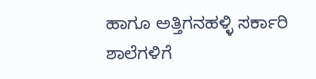ಹಾಗೂ ಅತ್ತಿಗನಹಳ್ಳಿ ಸರ್ಕಾರಿ ಶಾಲೆಗಳಿಗೆ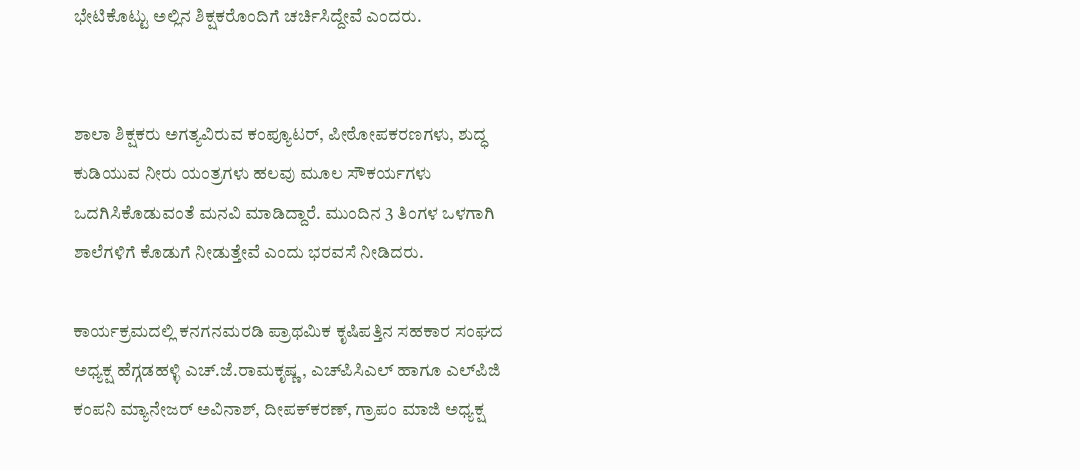ಭೇಟಿಕೊಟ್ಟು ಅಲ್ಲಿನ ಶಿಕ್ಷಕರೊಂದಿಗೆ ಚರ್ಚಿಸಿದ್ದೇವೆ ಎಂದರು.


ಶಾಲಾ ಶಿಕ್ಷಕರು ಅಗತ್ಯವಿರುವ ಕಂಪ್ಯೂಟರ್, ಪೀಠೋಪಕರಣಗಳು, ಶುದ್ಧ ಕುಡಿಯುವ ನೀರು ಯಂತ್ರಗಳು ಹಲವು ಮೂಲ ಸೌಕರ್ಯಗಳು ಒದಗಿಸಿಕೊಡುವಂತೆ ಮನವಿ ಮಾಡಿದ್ದಾರೆ. ಮುಂದಿನ 3 ತಿಂಗಳ ಒಳಗಾಗಿ ಶಾಲೆಗಳಿಗೆ ಕೊಡುಗೆ ನೀಡುತ್ತೇವೆ ಎಂದು ಭರವಸೆ ನೀಡಿದರು.

ಕಾರ್ಯಕ್ರಮದಲ್ಲಿ ಕನಗನಮರಡಿ ಪ್ರಾಥಮಿಕ ಕೃಷಿಪತ್ತಿನ ಸಹಕಾರ ಸಂಘದ ಅಧ್ಯಕ್ಷ ಹೆಗ್ಗಡಹಳ್ಳಿ ಎಚ್.ಜೆ.ರಾಮಕೃಷ್ಣ, ಎಚ್‌ಪಿಸಿಎಲ್ ಹಾಗೂ ಎಲ್‌ಪಿಜಿ ಕಂಪನಿ ಮ್ಯಾನೇಜರ್ ಅವಿನಾಶ್, ದೀಪಕ್‌ಕರಣ್, ಗ್ರಾಪಂ ಮಾಜಿ ಅಧ್ಯಕ್ಷ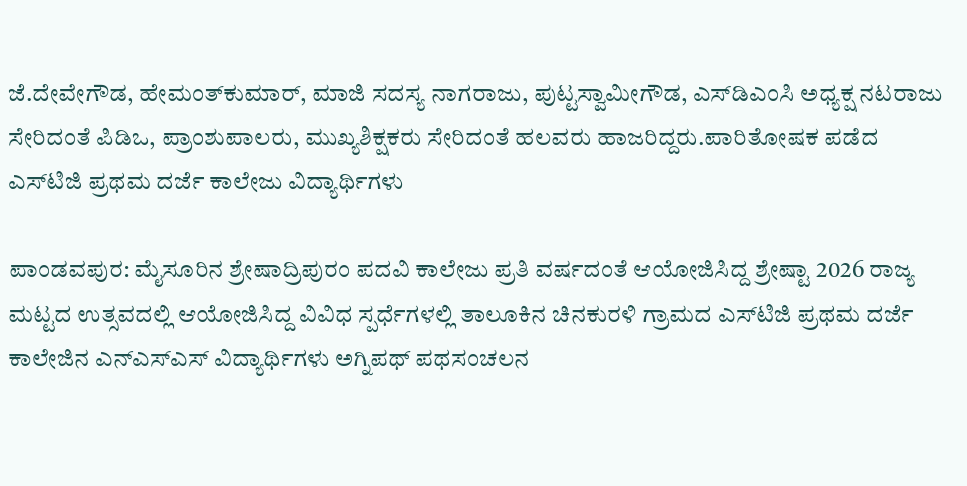ಜೆ.ದೇವೇಗೌಡ, ಹೇಮಂತ್‌ಕುಮಾರ್, ಮಾಜಿ ಸದಸ್ಯ ನಾಗರಾಜು, ಪುಟ್ಟಸ್ವಾಮೀಗೌಡ, ಎಸ್‌ಡಿಎಂಸಿ ಅಧ್ಯಕ್ಷ ನಟರಾಜು ಸೇರಿದಂತೆ ಪಿಡಿಒ, ಪ್ರಾಂಶುಪಾಲರು, ಮುಖ್ಯಶಿಕ್ಷಕರು ಸೇರಿದಂತೆ ಹಲವರು ಹಾಜರಿದ್ದರು.ಪಾರಿತೋಷಕ ಪಡೆದ ಎಸ್‌ಟಿಜಿ ಪ್ರಥಮ ದರ್ಜೆ ಕಾಲೇಜು ವಿದ್ಯಾರ್ಥಿಗಳು

ಪಾಂಡವಪುರ: ಮೈಸೂರಿನ ಶ್ರೇಷಾದ್ರಿಪುರಂ ಪದವಿ ಕಾಲೇಜು ಪ್ರತಿ ವರ್ಷದಂತೆ ಆಯೋಜಿಸಿದ್ದ ಶ್ರೇಷ್ಟಾ 2026 ರಾಜ್ಯ ಮಟ್ಟದ ಉತ್ಸವದಲ್ಲಿ ಆಯೋಜಿಸಿದ್ದ ವಿವಿಧ ಸ್ಪರ್ಧೆಗಳಲ್ಲಿ ತಾಲೂಕಿನ ಚಿನಕುರಳಿ ಗ್ರಾಮದ ಎಸ್‌ಟಿಜಿ ಪ್ರಥಮ ದರ್ಜೆ ಕಾಲೇಜಿನ ಎನ್‌ಎಸ್‌ಎಸ್ ವಿದ್ಯಾರ್ಥಿಗಳು ಅಗ್ನಿಪಥ್ ಪಥಸಂಚಲನ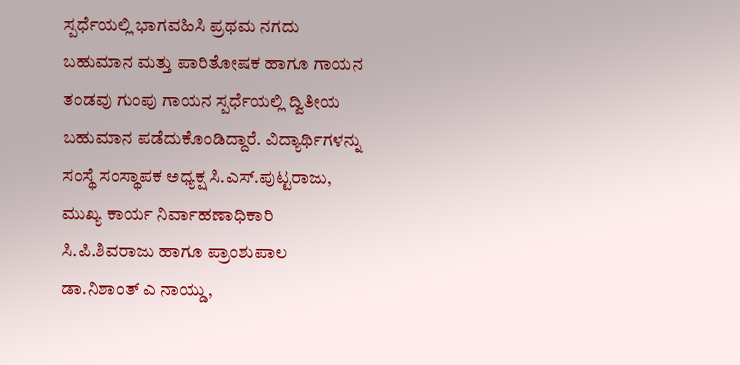ಸ್ಪರ್ಧೆಯಲ್ಲಿ ಭಾಗವಹಿಸಿ ಪ್ರಥಮ ನಗದು ಬಹುಮಾನ ಮತ್ತು ಪಾರಿತೋಷಕ ಹಾಗೂ ಗಾಯನ ತಂಡವು ಗುಂಪು ಗಾಯನ ಸ್ಪರ್ಧೆಯಲ್ಲಿ ದ್ವಿತೀಯ ಬಹುಮಾನ ಪಡೆದುಕೊಂಡಿದ್ದಾರೆ. ವಿದ್ಯಾರ್ಥಿಗಳನ್ನು ಸಂಸ್ಥೆ ಸಂಸ್ಥಾಪಕ ಅಧ್ಯಕ್ಷ ಸಿ.ಎಸ್.ಪುಟ್ಟರಾಜು, ಮುಖ್ಯ ಕಾರ್ಯ ನಿರ್ವಾಹಣಾಧಿಕಾರಿ ಸಿ.ಪಿ.ಶಿವರಾಜು ಹಾಗೂ ಪ್ರಾಂಶುಪಾಲ ಡಾ.ನಿಶಾಂತ್ ಎ ನಾಯ್ಡು,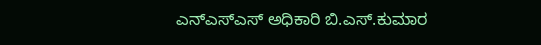ಎನ್‌ಎಸ್‌ಎಸ್ ಅಧಿಕಾರಿ ಬಿ.ಎಸ್.ಕುಮಾರ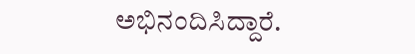ಅಭಿನಂದಿಸಿದ್ದಾರೆ.